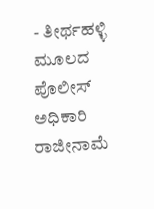- ತೀರ್ಥಹಳ್ಳಿ ಮೂಲದ ಪೊಲೀಸ್ ಅಧಿಕಾರಿ ರಾಜೀನಾಮೆ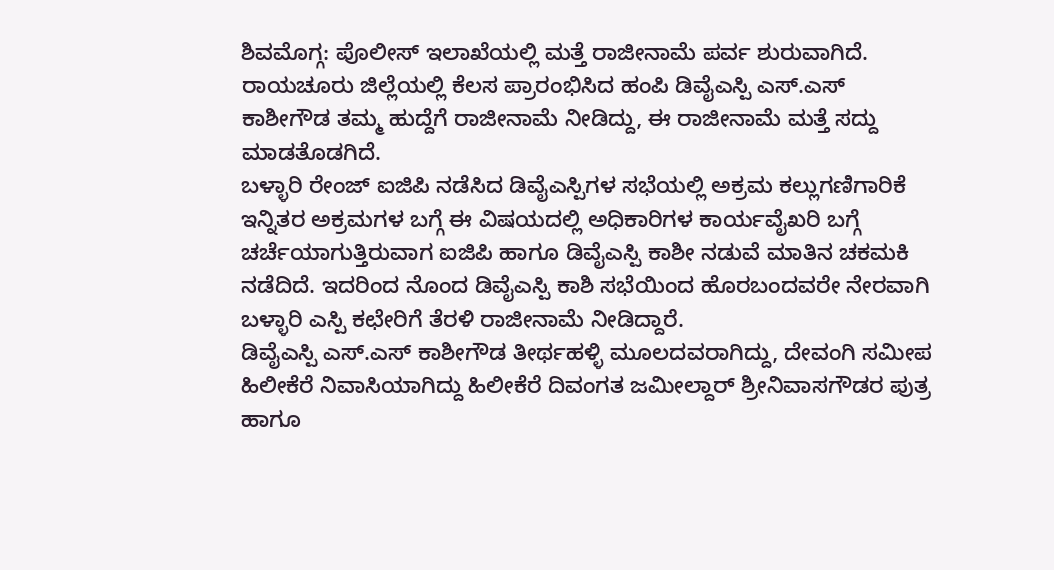ಶಿವಮೊಗ್ಗ: ಪೊಲೀಸ್ ಇಲಾಖೆಯಲ್ಲಿ ಮತ್ತೆ ರಾಜೀನಾಮೆ ಪರ್ವ ಶುರುವಾಗಿದೆ. ರಾಯಚೂರು ಜಿಲ್ಲೆಯಲ್ಲಿ ಕೆಲಸ ಪ್ರಾರಂಭಿಸಿದ ಹಂಪಿ ಡಿವೈಎಸ್ಪಿ ಎಸ್.ಎಸ್ ಕಾಶೀಗೌಡ ತಮ್ಮ ಹುದ್ದೆಗೆ ರಾಜೀನಾಮೆ ನೀಡಿದ್ದು, ಈ ರಾಜೀನಾಮೆ ಮತ್ತೆ ಸದ್ದು ಮಾಡತೊಡಗಿದೆ.
ಬಳ್ಳಾರಿ ರೇಂಜ್ ಐಜಿಪಿ ನಡೆಸಿದ ಡಿವೈಎಸ್ಪಿಗಳ ಸಭೆಯಲ್ಲಿ ಅಕ್ರಮ ಕಲ್ಲುಗಣಿಗಾರಿಕೆ ಇನ್ನಿತರ ಅಕ್ರಮಗಳ ಬಗ್ಗೆ ಈ ವಿಷಯದಲ್ಲಿ ಅಧಿಕಾರಿಗಳ ಕಾರ್ಯವೈಖರಿ ಬಗ್ಗೆ ಚರ್ಚೆಯಾಗುತ್ತಿರುವಾಗ ಐಜಿಪಿ ಹಾಗೂ ಡಿವೈಎಸ್ಪಿ ಕಾಶೀ ನಡುವೆ ಮಾತಿನ ಚಕಮಕಿ ನಡೆದಿದೆ. ಇದರಿಂದ ನೊಂದ ಡಿವೈಎಸ್ಪಿ ಕಾಶಿ ಸಭೆಯಿಂದ ಹೊರಬಂದವರೇ ನೇರವಾಗಿ ಬಳ್ಳಾರಿ ಎಸ್ಪಿ ಕಛೇರಿಗೆ ತೆರಳಿ ರಾಜೀನಾಮೆ ನೀಡಿದ್ದಾರೆ.
ಡಿವೈಎಸ್ಪಿ ಎಸ್.ಎಸ್ ಕಾಶೀಗೌಡ ತೀರ್ಥಹಳ್ಳಿ ಮೂಲದವರಾಗಿದ್ದು, ದೇವಂಗಿ ಸಮೀಪ ಹಿಲೀಕೆರೆ ನಿವಾಸಿಯಾಗಿದ್ದು ಹಿಲೀಕೆರೆ ದಿವಂಗತ ಜಮೀಲ್ದಾರ್ ಶ್ರೀನಿವಾಸಗೌಡರ ಪುತ್ರ ಹಾಗೂ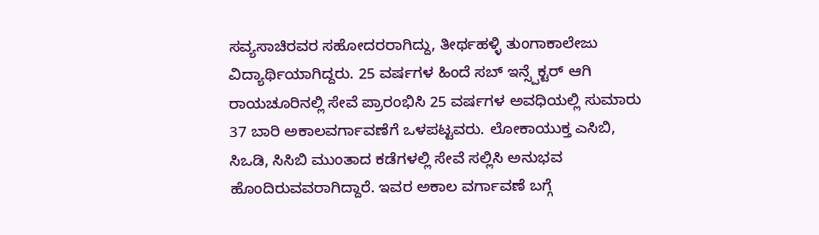ಸವ್ಯಸಾಚಿರವರ ಸಹೋದರರಾಗಿದ್ದು, ತೀರ್ಥಹಳ್ಳಿ ತುಂಗಾಕಾಲೇಜು ವಿದ್ಯಾರ್ಥಿಯಾಗಿದ್ದರು. 25 ವರ್ಷಗಳ ಹಿಂದೆ ಸಬ್ ಇನ್ಸ್ಪೆಕ್ಟರ್ ಆಗಿ ರಾಯಚೂರಿನಲ್ಲಿ ಸೇವೆ ಪ್ರಾರಂಭಿಸಿ 25 ವರ್ಷಗಳ ಅವಧಿಯಲ್ಲಿ ಸುಮಾರು 37 ಬಾರಿ ಅಕಾಲವರ್ಗಾವಣೆಗೆ ಒಳಪಟ್ಟವರು. ಲೋಕಾಯುಕ್ತ ಎಸಿಬಿ, ಸಿಒಡಿ, ಸಿಸಿಬಿ ಮುಂತಾದ ಕಡೆಗಳಲ್ಲಿ ಸೇವೆ ಸಲ್ಲಿಸಿ ಅನುಭವ ಹೊಂದಿರುವವರಾಗಿದ್ದಾರೆ. ಇವರ ಅಕಾಲ ವರ್ಗಾವಣೆ ಬಗ್ಗೆ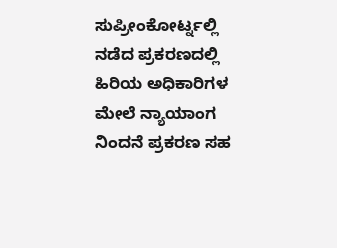ಸುಪ್ರೀಂಕೋರ್ಟ್ನಲ್ಲಿ ನಡೆದ ಪ್ರಕರಣದಲ್ಲಿ ಹಿರಿಯ ಅಧಿಕಾರಿಗಳ ಮೇಲೆ ನ್ಯಾಯಾಂಗ ನಿಂದನೆ ಪ್ರಕರಣ ಸಹ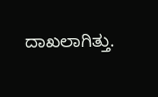ದಾಖಲಾಗಿತ್ತು.